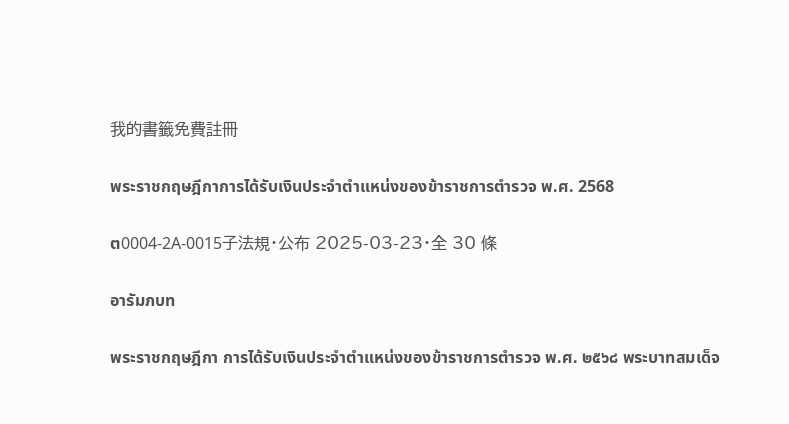我的書籤免費註冊

พระราชกฤษฎีกาการได้รับเงินประจำตำแหน่งของข้าราชการตำรวจ พ.ศ. 2568

ต0004-2A-0015子法規・公布 2025-03-23・全 30 條

อารัมภบท

พระราชกฤษฎีกา การได้รับเงินประจำตำแหน่งของข้าราชการตำรวจ พ.ศ. ๒๕๖๘ พระบาทสมเด็จ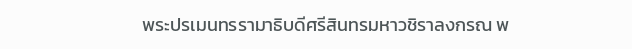พระปรเมนทรรามาธิบดีศรีสินทรมหาวชิราลงกรณ พ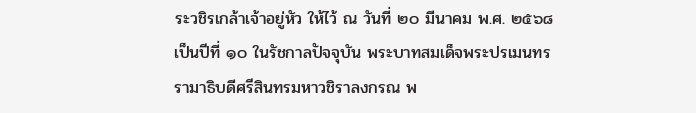ระวชิรเกล้าเจ้าอยู่หัว ให้ไว้ ณ วันที่ ๒๐ มีนาคม พ.ศ. ๒๕๖๘ เป็นปีที่ ๑๐ ในรัชกาลปัจจุบัน พระบาทสมเด็จพระปรเมนทรรามาธิบดีศรีสินทรมหาวชิราลงกรณ พ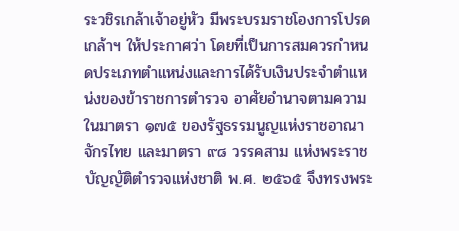ระวชิรเกล้าเจ้าอยู่หัว มีพระบรมราชโองการโปรดเกล้าฯ ให้ประกาศว่า โดยที่เป็นการสมควรกำหนดประเภทตำแหน่งและการได้รับเงินประจำตำแหน่งของข้าราชการตำรวจ อาศัยอำนาจตามความในมาตรา ๑๗๕ ของรัฐธรรมนูญแห่งราชอาณาจักรไทย และมาตรา ๙๘ วรรคสาม แห่งพระราชบัญญัติตำรวจแห่งชาติ พ.ศ. ๒๕๖๕ จึงทรงพระ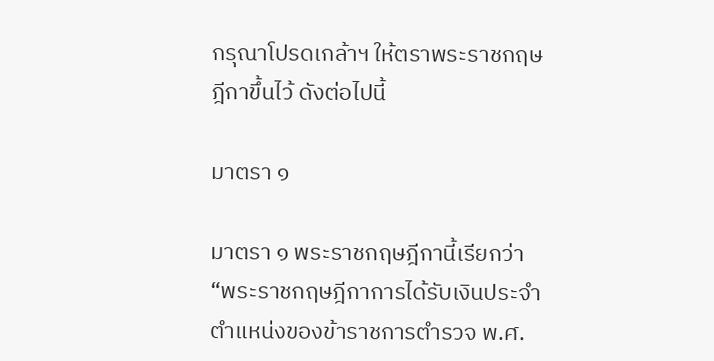กรุณาโปรดเกล้าฯ ให้ตราพระราชกฤษฎีกาขึ้นไว้ ดังต่อไปนี้

มาตรา ๑

มาตรา ๑ พระราชกฤษฎีกานี้เรียกว่า “พระราชกฤษฎีกาการได้รับเงินประจำตำแหน่งของข้าราชการตำรวจ พ.ศ.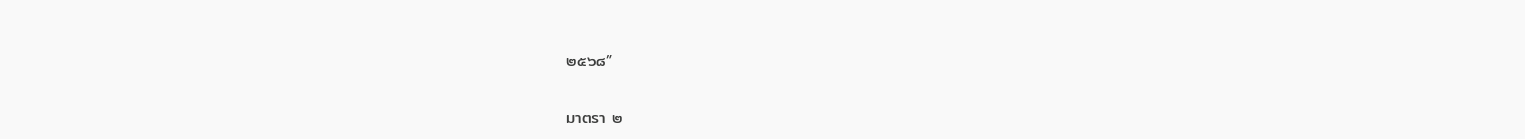๒๕๖๘”

มาตรา ๒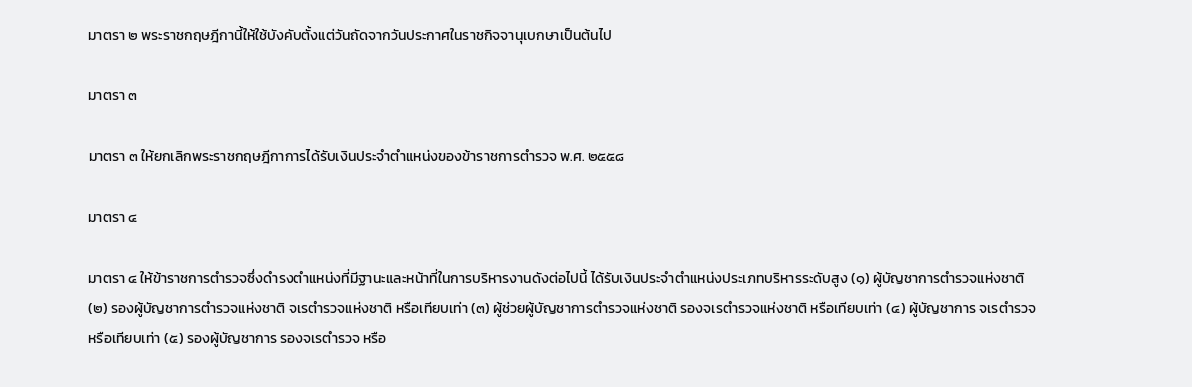มาตรา ๒ พระราชกฤษฎีกานี้ให้ใช้บังคับตั้งแต่วันถัดจากวันประกาศในราชกิจจานุเบกษาเป็นต้นไป

มาตรา ๓

มาตรา ๓ ให้ยกเลิกพระราชกฤษฎีกาการได้รับเงินประจำตำแหน่งของข้าราชการตำรวจ พ.ศ. ๒๕๕๘

มาตรา ๔

มาตรา ๔ ให้ข้าราชการตำรวจซึ่งดำรงตำแหน่งที่มีฐานะและหน้าที่ในการบริหารงานดังต่อไปนี้ ได้รับเงินประจำตำแหน่งประเภทบริหารระดับสูง (๑) ผู้บัญชาการตำรวจแห่งชาติ (๒) รองผู้บัญชาการตำรวจแห่งชาติ จเรตำรวจแห่งชาติ หรือเทียบเท่า (๓) ผู้ช่วยผู้บัญชาการตำรวจแห่งชาติ รองจเรตำรวจแห่งชาติ หรือเทียบเท่า (๔) ผู้บัญชาการ จเรตำรวจ หรือเทียบเท่า (๕) รองผู้บัญชาการ รองจเรตำรวจ หรือ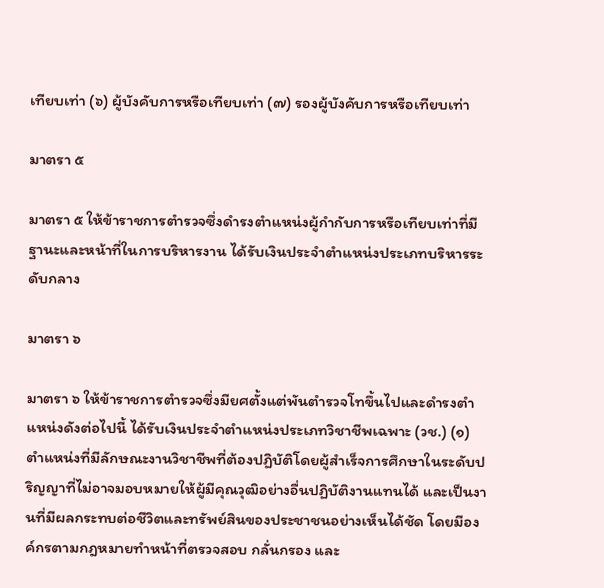เทียบเท่า (๖) ผู้บังคับการหรือเทียบเท่า (๗) รองผู้บังคับการหรือเทียบเท่า

มาตรา ๕

มาตรา ๕ ให้ข้าราชการตำรวจซึ่งดำรงตำแหน่งผู้กำกับการหรือเทียบเท่าที่มีฐานะและหน้าที่ในการบริหารงาน ได้รับเงินประจำตำแหน่งประเภทบริหารระดับกลาง

มาตรา ๖

มาตรา ๖ ให้ข้าราชการตำรวจซึ่งมียศตั้งแต่พันตำรวจโทขึ้นไปและดำรงตำแหน่งดังต่อไปนี้ ได้รับเงินประจำตำแหน่งประเภทวิชาชีพเฉพาะ (วช.) (๑) ตำแหน่งที่มีลักษณะงานวิชาชีพที่ต้องปฏิบัติโดยผู้สำเร็จการศึกษาในระดับปริญญาที่ไม่อาจมอบหมายให้ผู้มีคุณวุฒิอย่างอื่นปฏิบัติงานแทนได้ และเป็นงานที่มีผลกระทบต่อชีวิตและทรัพย์สินของประชาชนอย่างเห็นได้ชัด โดยมีองค์กรตามกฎหมายทำหน้าที่ตรวจสอบ กลั่นกรอง และ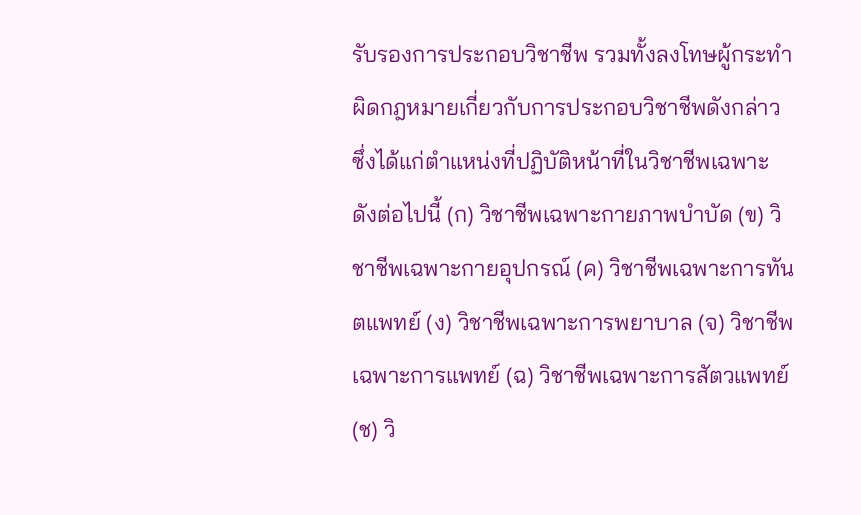รับรองการประกอบวิชาชีพ รวมทั้งลงโทษผู้กระทำผิดกฎหมายเกี่ยวกับการประกอบวิชาชีพดังกล่าว ซึ่งได้แก่ตำแหน่งที่ปฏิบัติหน้าที่ในวิชาชีพเฉพาะ ดังต่อไปนี้ (ก) วิชาชีพเฉพาะกายภาพบำบัด (ข) วิชาชีพเฉพาะกายอุปกรณ์ (ค) วิชาชีพเฉพาะการทันตแพทย์ (ง) วิชาชีพเฉพาะการพยาบาล (จ) วิชาชีพเฉพาะการแพทย์ (ฉ) วิชาชีพเฉพาะการสัตวแพทย์ (ช) วิ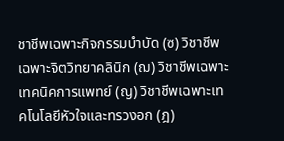ชาชีพเฉพาะกิจกรรมบำบัด (ซ) วิชาชีพเฉพาะจิตวิทยาคลินิก (ฌ) วิชาชีพเฉพาะเทคนิคการแพทย์ (ญ) วิชาชีพเฉพาะเทคโนโลยีหัวใจและทรวงอก (ฎ)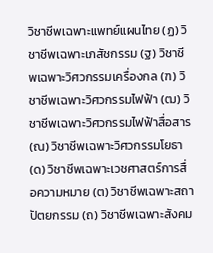วิชาชีพเฉพาะแพทย์แผนไทย (ฏ) วิชาชีพเฉพาะเภสัชกรรม (ฐ) วิชาชีพเฉพาะวิศวกรรมเครื่องกล (ฑ) วิชาชีพเฉพาะวิศวกรรมไฟฟ้า (ฒ) วิชาชีพเฉพาะวิศวกรรมไฟฟ้าสื่อสาร (ณ) วิชาชีพเฉพาะวิศวกรรมโยธา (ด) วิชาชีพเฉพาะเวชศาสตร์การสื่อความหมาย (ต) วิชาชีพเฉพาะสถาปัตยกรรม (ถ) วิชาชีพเฉพาะสังคม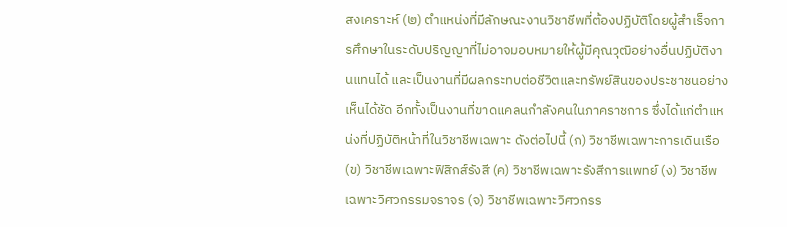สงเคราะห์ (๒) ตำแหน่งที่มีลักษณะงานวิชาชีพที่ต้องปฏิบัติโดยผู้สำเร็จการศึกษาในระดับปริญญาที่ไม่อาจมอบหมายให้ผู้มีคุณวุฒิอย่างอื่นปฏิบัติงานแทนได้ และเป็นงานที่มีผลกระทบต่อชีวิตและทรัพย์สินของประชาชนอย่างเห็นได้ชัด อีกทั้งเป็นงานที่ขาดแคลนกำลังคนในภาคราชการ ซึ่งได้แก่ตำแหน่งที่ปฏิบัติหน้าที่ในวิชาชีพเฉพาะ ดังต่อไปนี้ (ก) วิชาชีพเฉพาะการเดินเรือ (ข) วิชาชีพเฉพาะฟิสิกส์รังสี (ค) วิชาชีพเฉพาะรังสีการแพทย์ (ง) วิชาชีพเฉพาะวิศวกรรมจราจร (จ) วิชาชีพเฉพาะวิศวกรร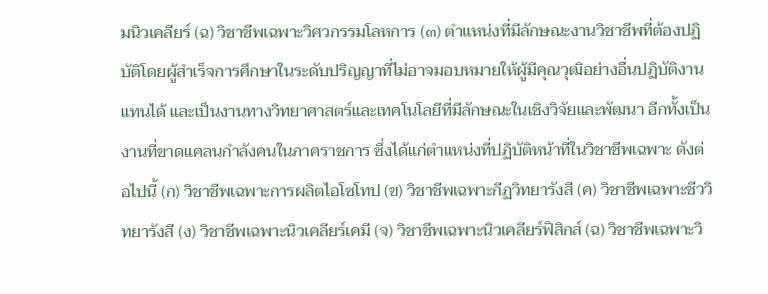มนิวเคลียร์ (ฉ) วิชาชีพเฉพาะวิศวกรรมโลหการ (๓) ตำแหน่งที่มีลักษณะงานวิชาชีพที่ต้องปฏิบัติโดยผู้สำเร็จการศึกษาในระดับปริญญาที่ไม่อาจมอบหมายให้ผู้มีคุณวุฒิอย่างอื่นปฏิบัติงานแทนได้ และเป็นงานทางวิทยาศาสตร์และเทคโนโลยีที่มีลักษณะในเชิงวิจัยและพัฒนา อีกทั้งเป็นงานที่ขาดแคลนกำลังคนในภาคราชการ ซึ่งได้แก่ตำแหน่งที่ปฏิบัติหน้าที่ในวิชาชีพเฉพาะ ดังต่อไปนี้ (ก) วิชาชีพเฉพาะการผลิตไอโซโทป (ข) วิชาชีพเฉพาะกีฏวิทยารังสี (ค) วิชาชีพเฉพาะชีววิทยารังสี (ง) วิชาชีพเฉพาะนิวเคลียร์เคมี (จ) วิชาชีพเฉพาะนิวเคลียร์ฟิสิกส์ (ฉ) วิชาชีพเฉพาะวิ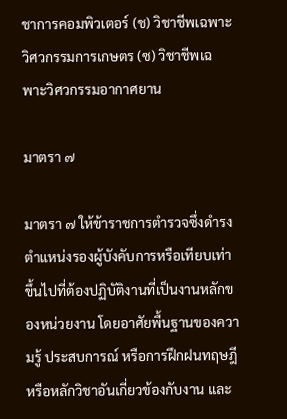ชาการคอมพิวเตอร์ (ช) วิชาชีพเฉพาะวิศวกรรมการเกษตร (ซ) วิชาชีพเฉพาะวิศวกรรมอากาศยาน

มาตรา ๗

มาตรา ๗ ให้ข้าราชการตำรวจซึ่งดำรงตำแหน่งรองผู้บังคับการหรือเทียบเท่าขึ้นไปที่ต้องปฏิบัติงานที่เป็นงานหลักของหน่วยงาน โดยอาศัยพื้นฐานของความรู้ ประสบการณ์ หรือการฝึกฝนทฤษฎีหรือหลักวิชาอันเกี่ยวข้องกับงาน และ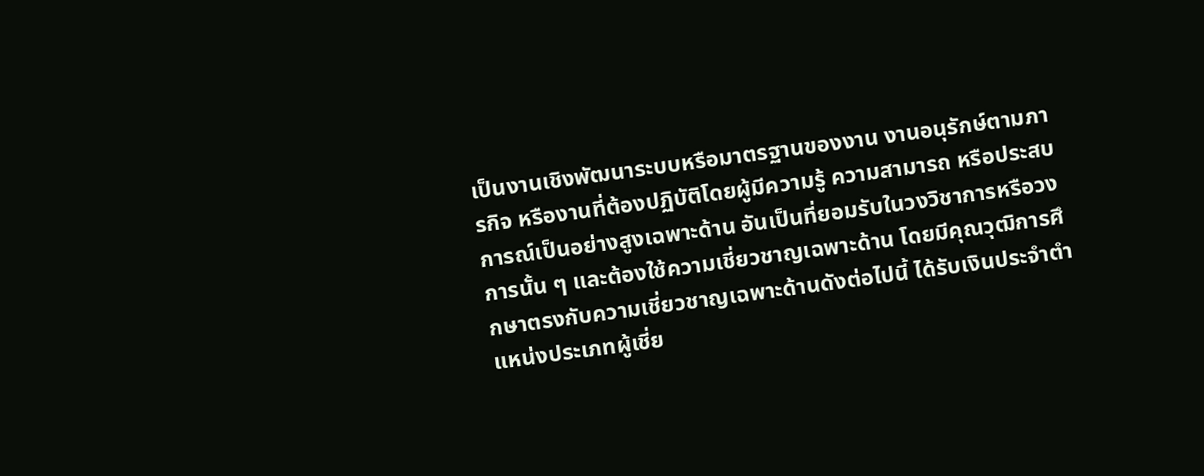เป็นงานเชิงพัฒนาระบบหรือมาตรฐานของงาน งานอนุรักษ์ตามภารกิจ หรืองานที่ต้องปฏิบัติโดยผู้มีความรู้ ความสามารถ หรือประสบการณ์เป็นอย่างสูงเฉพาะด้าน อันเป็นที่ยอมรับในวงวิชาการหรือวงการนั้น ๆ และต้องใช้ความเชี่ยวชาญเฉพาะด้าน โดยมีคุณวุฒิการศึกษาตรงกับความเชี่ยวชาญเฉพาะด้านดังต่อไปนี้ ได้รับเงินประจำตำแหน่งประเภทผู้เชี่ย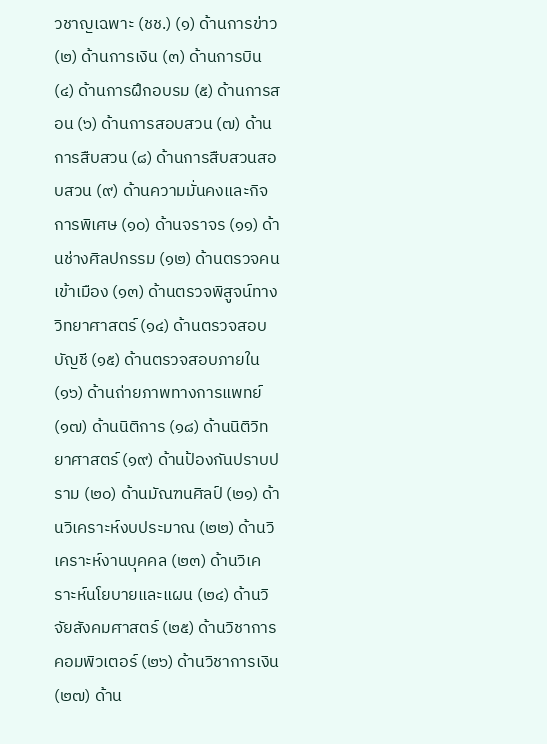วชาญเฉพาะ (ชช.) (๑) ด้านการข่าว (๒) ด้านการเงิน (๓) ด้านการบิน (๔) ด้านการฝึกอบรม (๕) ด้านการสอน (๖) ด้านการสอบสวน (๗) ด้านการสืบสวน (๘) ด้านการสืบสวนสอบสวน (๙) ด้านความมั่นคงและกิจการพิเศษ (๑๐) ด้านจราจร (๑๑) ด้านช่างศิลปกรรม (๑๒) ด้านตรวจคนเข้าเมือง (๑๓) ด้านตรวจพิสูจน์ทางวิทยาศาสตร์ (๑๔) ด้านตรวจสอบบัญชี (๑๕) ด้านตรวจสอบภายใน (๑๖) ด้านถ่ายภาพทางการแพทย์ (๑๗) ด้านนิติการ (๑๘) ด้านนิติวิทยาศาสตร์ (๑๙) ด้านป้องกันปราบปราม (๒๐) ด้านมัณฑนศิลป์ (๒๑) ด้านวิเคราะห์งบประมาณ (๒๒) ด้านวิเคราะห์งานบุคคล (๒๓) ด้านวิเคราะห์นโยบายและแผน (๒๔) ด้านวิจัยสังคมศาสตร์ (๒๕) ด้านวิชาการคอมพิวเตอร์ (๒๖) ด้านวิชาการเงิน (๒๗) ด้าน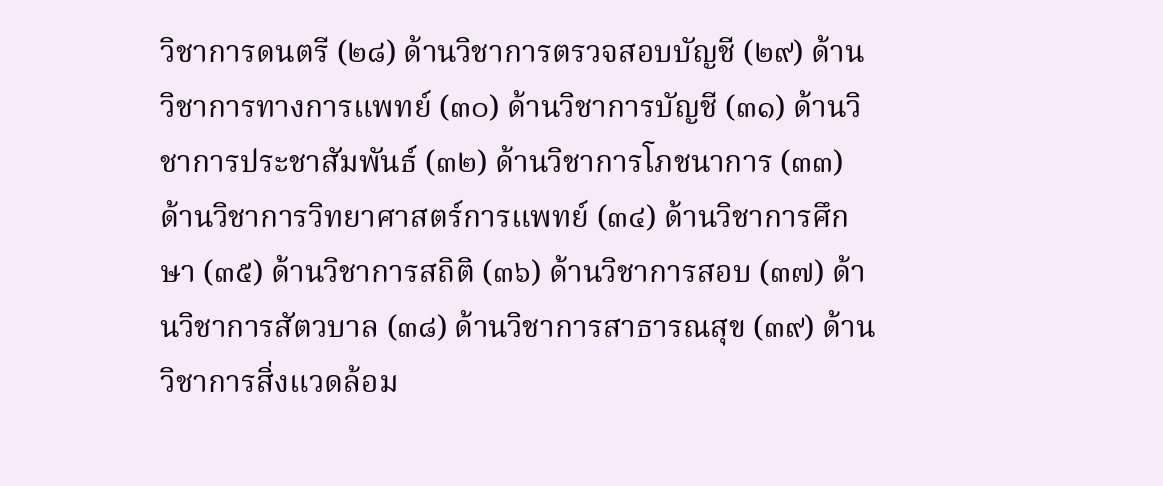วิชาการดนตรี (๒๘) ด้านวิชาการตรวจสอบบัญชี (๒๙) ด้านวิชาการทางการแพทย์ (๓๐) ด้านวิชาการบัญชี (๓๑) ด้านวิชาการประชาสัมพันธ์ (๓๒) ด้านวิชาการโภชนาการ (๓๓) ด้านวิชาการวิทยาศาสตร์การแพทย์ (๓๔) ด้านวิชาการศึกษา (๓๕) ด้านวิชาการสถิติ (๓๖) ด้านวิชาการสอบ (๓๗) ด้านวิชาการสัตวบาล (๓๘) ด้านวิชาการสาธารณสุข (๓๙) ด้านวิชาการสิ่งแวดล้อม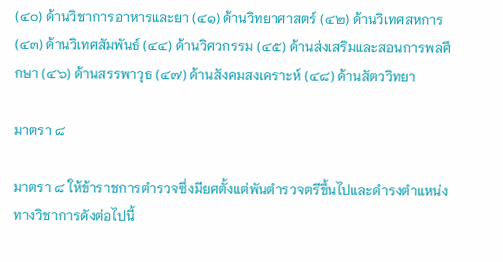(๔๐) ด้านวิชาการอาหารและยา (๔๑) ด้านวิทยาศาสตร์ (๔๒) ด้านวิเทศสหการ (๔๓) ด้านวิเทศสัมพันธ์ (๔๔) ด้านวิศวกรรม (๔๕) ด้านส่งเสริมและสอนการพลศึกษา (๔๖) ด้านสรรพาวุธ (๔๗) ด้านสังคมสงเคราะห์ (๔๘) ด้านสัตววิทยา

มาตรา ๘

มาตรา ๘ ให้ข้าราชการตำรวจซึ่งมียศตั้งแต่พันตำรวจตรีขึ้นไปและดำรงตำแหน่งทางวิชาการดังต่อไปนี้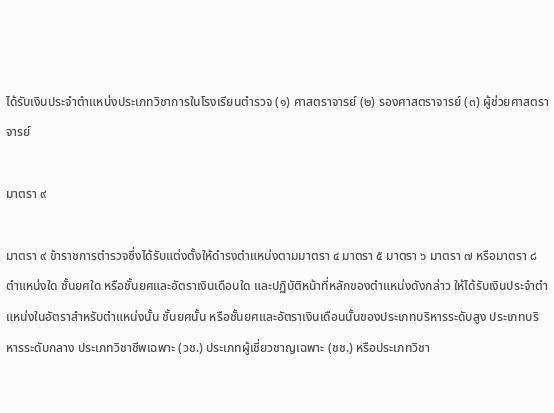ได้รับเงินประจำตำแหน่งประเภทวิชาการในโรงเรียนตำรวจ (๑) ศาสตราจารย์ (๒) รองศาสตราจารย์ (๓) ผู้ช่วยศาสตราจารย์

มาตรา ๙

มาตรา ๙ ข้าราชการตำรวจซึ่งได้รับแต่งตั้งให้ดำรงตำแหน่งตามมาตรา ๔ มาตรา ๕ มาตรา ๖ มาตรา ๗ หรือมาตรา ๘ ตำแหน่งใด ชั้นยศใด หรือชั้นยศและอัตราเงินเดือนใด และปฏิบัติหน้าที่หลักของตำแหน่งดังกล่าว ให้ได้รับเงินประจำตำแหน่งในอัตราสำหรับตำแหน่งนั้น ชั้นยศนั้น หรือชั้นยศและอัตราเงินเดือนนั้นของประเภทบริหารระดับสูง ประเภทบริหารระดับกลาง ประเภทวิชาชีพเฉพาะ (วช.) ประเภทผู้เชี่ยวชาญเฉพาะ (ชช.) หรือประเภทวิชา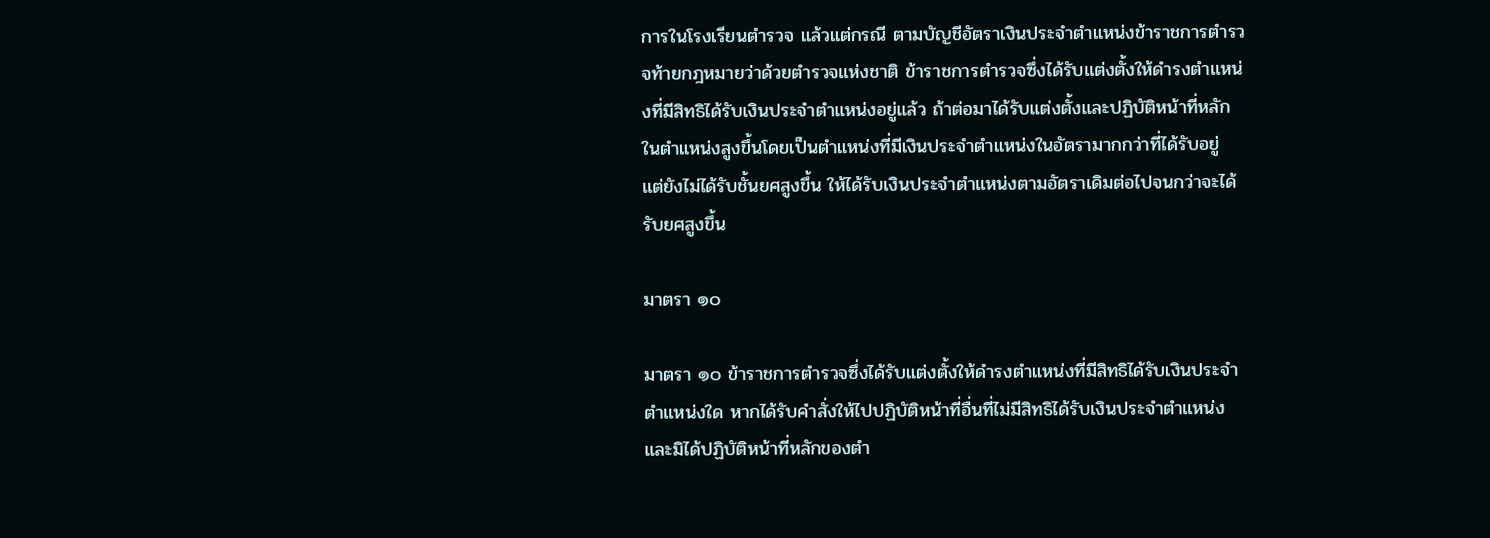การในโรงเรียนตำรวจ แล้วแต่กรณี ตามบัญชีอัตราเงินประจำตำแหน่งข้าราชการตำรวจท้ายกฎหมายว่าด้วยตำรวจแห่งชาติ ข้าราชการตำรวจซึ่งได้รับแต่งตั้งให้ดำรงตำแหน่งที่มีสิทธิได้รับเงินประจำตำแหน่งอยู่แล้ว ถ้าต่อมาได้รับแต่งตั้งและปฏิบัติหน้าที่หลักในตำแหน่งสูงขึ้นโดยเป็นตำแหน่งที่มีเงินประจำตำแหน่งในอัตรามากกว่าที่ได้รับอยู่ แต่ยังไม่ได้รับชั้นยศสูงขึ้น ให้ได้รับเงินประจำตำแหน่งตามอัตราเดิมต่อไปจนกว่าจะได้รับยศสูงขึ้น

มาตรา ๑๐

มาตรา ๑๐ ข้าราชการตำรวจซึ่งได้รับแต่งตั้งให้ดำรงตำแหน่งที่มีสิทธิได้รับเงินประจำตำแหน่งใด หากได้รับคำสั่งให้ไปปฏิบัติหน้าที่อื่นที่ไม่มีสิทธิได้รับเงินประจำตำแหน่ง และมิได้ปฏิบัติหน้าที่หลักของตำ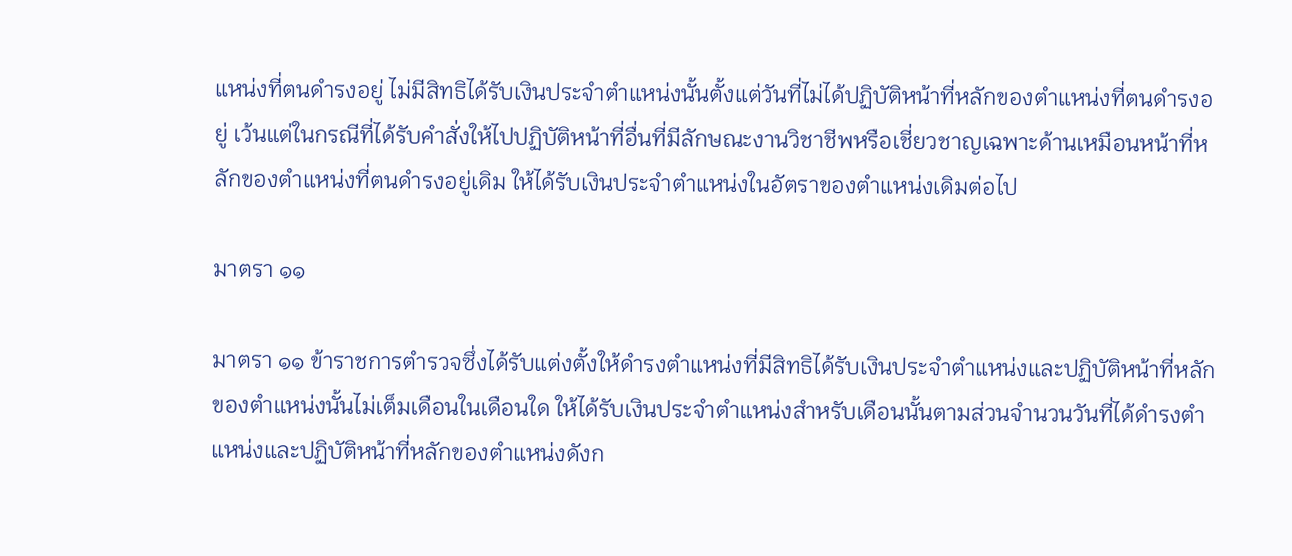แหน่งที่ตนดำรงอยู่ ไม่มีสิทธิได้รับเงินประจำตำแหน่งนั้นตั้งแต่วันที่ไม่ได้ปฏิบัติหน้าที่หลักของตำแหน่งที่ตนดำรงอยู่ เว้นแต่ในกรณีที่ได้รับคำสั่งให้ไปปฏิบัติหน้าที่อื่นที่มีลักษณะงานวิชาชีพหรือเชี่ยวชาญเฉพาะด้านเหมือนหน้าที่หลักของตำแหน่งที่ตนดำรงอยู่เดิม ให้ได้รับเงินประจำตำแหน่งในอัตราของตำแหน่งเดิมต่อไป

มาตรา ๑๑

มาตรา ๑๑ ข้าราชการตำรวจซึ่งได้รับแต่งตั้งให้ดำรงตำแหน่งที่มีสิทธิได้รับเงินประจำตำแหน่งและปฏิบัติหน้าที่หลักของตำแหน่งนั้นไม่เต็มเดือนในเดือนใด ให้ได้รับเงินประจำตำแหน่งสำหรับเดือนนั้นตามส่วนจำนวนวันที่ได้ดำรงตำแหน่งและปฏิบัติหน้าที่หลักของตำแหน่งดังก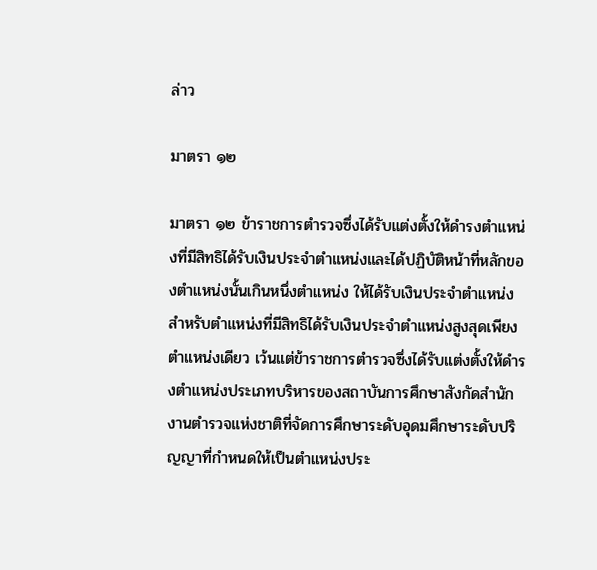ล่าว

มาตรา ๑๒

มาตรา ๑๒ ข้าราชการตำรวจซึ่งได้รับแต่งตั้งให้ดำรงตำแหน่งที่มีสิทธิได้รับเงินประจำตำแหน่งและได้ปฏิบัติหน้าที่หลักของตำแหน่งนั้นเกินหนึ่งตำแหน่ง ให้ได้รับเงินประจำตำแหน่งสำหรับตำแหน่งที่มีสิทธิได้รับเงินประจำตำแหน่งสูงสุดเพียงตำแหน่งเดียว เว้นแต่ข้าราชการตำรวจซึ่งได้รับแต่งตั้งให้ดำรงตำแหน่งประเภทบริหารของสถาบันการศึกษาสังกัดสำนักงานตำรวจแห่งชาติที่จัดการศึกษาระดับอุดมศึกษาระดับปริญญาที่กำหนดให้เป็นตำแหน่งประ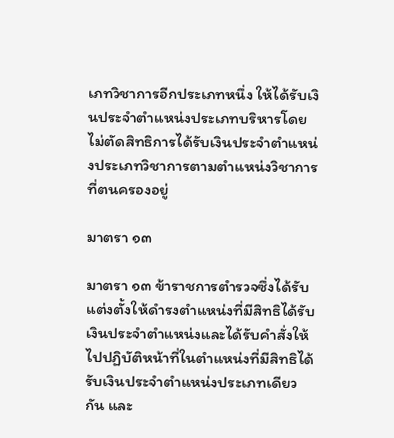เภทวิชาการอีกประเภทหนึ่ง ให้ได้รับเงินประจำตำแหน่งประเภทบริหารโดยไม่ตัดสิทธิการได้รับเงินประจำตำแหน่งประเภทวิชาการตามตำแหน่งวิชาการที่ตนครองอยู่

มาตรา ๑๓

มาตรา ๑๓ ข้าราชการตำรวจซึ่งได้รับแต่งตั้งให้ดำรงตำแหน่งที่มีสิทธิได้รับเงินประจำตำแหน่งและได้รับคำสั่งให้ไปปฏิบัติหน้าที่ในตำแหน่งที่มีสิทธิได้รับเงินประจำตำแหน่งประเภทเดียวกัน และ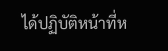ได้ปฏิบัติหน้าที่ห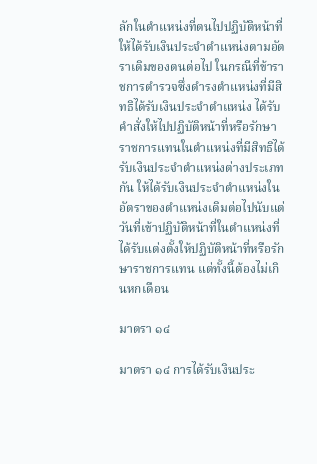ลักในตำแหน่งที่ตนไปปฏิบัติหน้าที่ ให้ได้รับเงินประจำตำแหน่งตามอัตราเดิมของตนต่อไป ในกรณีที่ข้าราชการตำรวจซึ่งดำรงตำแหน่งที่มีสิทธิได้รับเงินประจำตำแหน่ง ได้รับคำสั่งให้ไปปฏิบัติหน้าที่หรือรักษาราชการแทนในตำแหน่งที่มีสิทธิได้รับเงินประจำตำแหน่งต่างประเภทกัน ให้ได้รับเงินประจำตำแหน่งในอัตราของตำแหน่งเดิมต่อไปนับแต่วันที่เข้าปฏิบัติหน้าที่ในตำแหน่งที่ได้รับแต่งตั้งให้ปฏิบัติหน้าที่หรือรักษาราชการแทน แต่ทั้งนี้ต้องไม่เกินหกเดือน

มาตรา ๑๔

มาตรา ๑๔ การได้รับเงินประ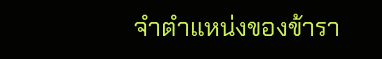จำตำแหน่งของข้ารา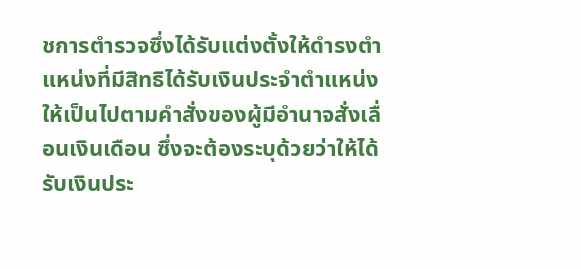ชการตำรวจซึ่งได้รับแต่งตั้งให้ดำรงตำแหน่งที่มีสิทธิได้รับเงินประจำตำแหน่ง ให้เป็นไปตามคำสั่งของผู้มีอำนาจสั่งเลื่อนเงินเดือน ซึ่งจะต้องระบุด้วยว่าให้ได้รับเงินประ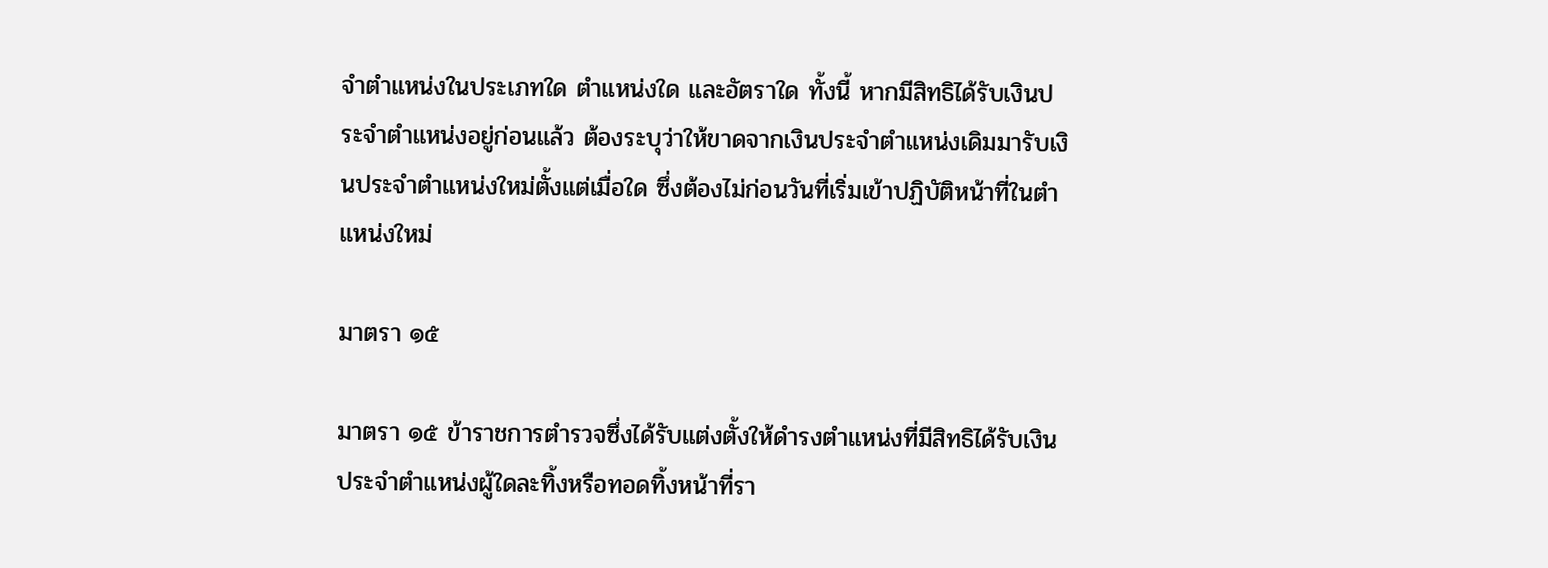จำตำแหน่งในประเภทใด ตำแหน่งใด และอัตราใด ทั้งนี้ หากมีสิทธิได้รับเงินประจำตำแหน่งอยู่ก่อนแล้ว ต้องระบุว่าให้ขาดจากเงินประจำตำแหน่งเดิมมารับเงินประจำตำแหน่งใหม่ตั้งแต่เมื่อใด ซึ่งต้องไม่ก่อนวันที่เริ่มเข้าปฏิบัติหน้าที่ในตำแหน่งใหม่

มาตรา ๑๕

มาตรา ๑๕ ข้าราชการตำรวจซึ่งได้รับแต่งตั้งให้ดำรงตำแหน่งที่มีสิทธิได้รับเงินประจำตำแหน่งผู้ใดละทิ้งหรือทอดทิ้งหน้าที่รา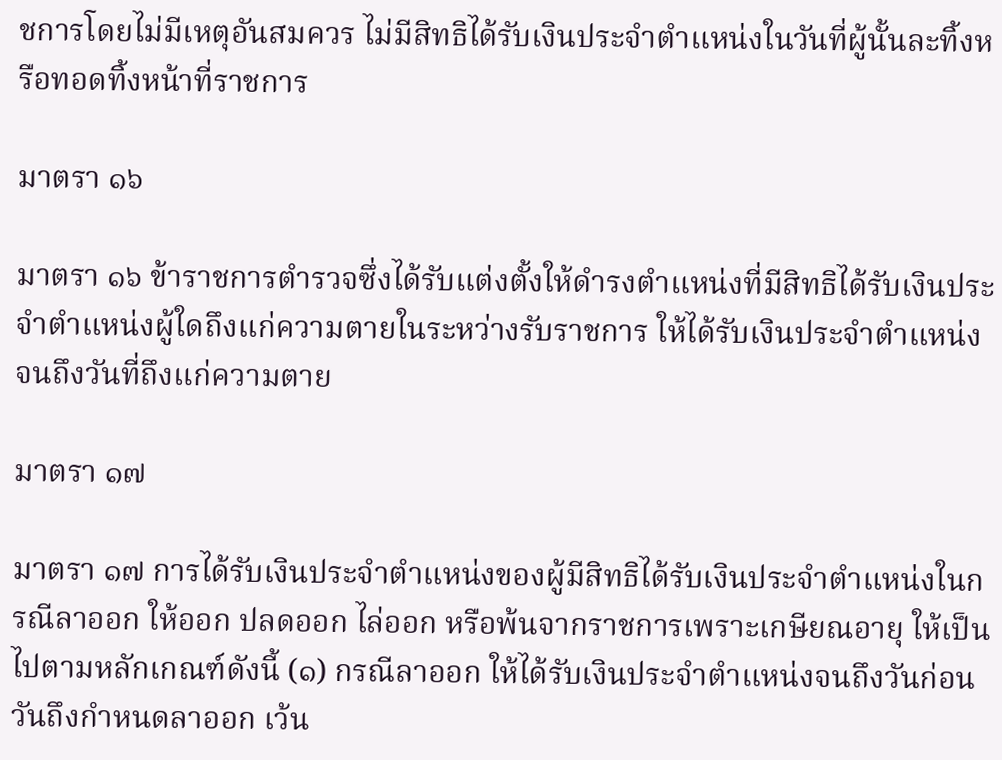ชการโดยไม่มีเหตุอันสมควร ไม่มีสิทธิได้รับเงินประจำตำแหน่งในวันที่ผู้นั้นละทิ้งหรือทอดทิ้งหน้าที่ราชการ

มาตรา ๑๖

มาตรา ๑๖ ข้าราชการตำรวจซึ่งได้รับแต่งตั้งให้ดำรงตำแหน่งที่มีสิทธิได้รับเงินประจำตำแหน่งผู้ใดถึงแก่ความตายในระหว่างรับราชการ ให้ได้รับเงินประจำตำแหน่งจนถึงวันที่ถึงแก่ความตาย

มาตรา ๑๗

มาตรา ๑๗ การได้รับเงินประจำตำแหน่งของผู้มีสิทธิได้รับเงินประจำตำแหน่งในกรณีลาออก ให้ออก ปลดออก ไล่ออก หรือพ้นจากราชการเพราะเกษียณอายุ ให้เป็นไปตามหลักเกณฑ์ดังนี้ (๑) กรณีลาออก ให้ได้รับเงินประจำตำแหน่งจนถึงวันก่อนวันถึงกำหนดลาออก เว้น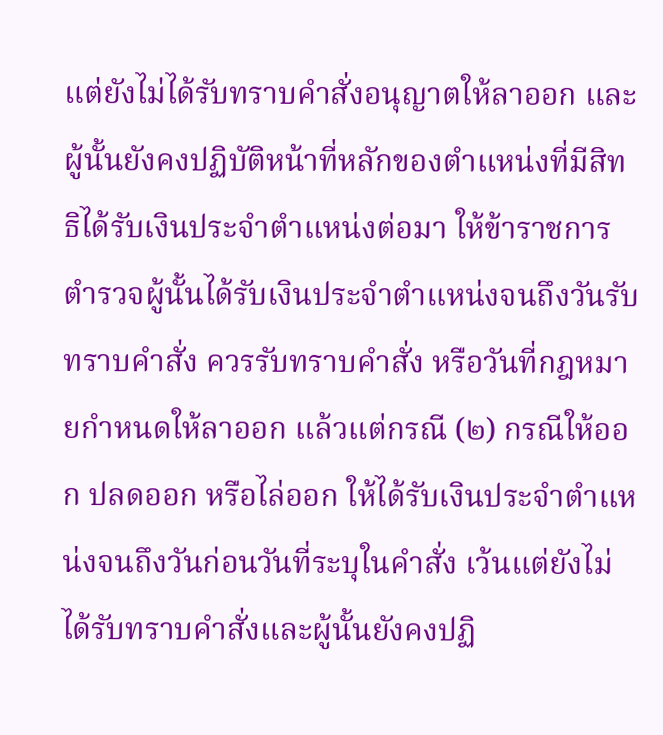แต่ยังไม่ได้รับทราบคำสั่งอนุญาตให้ลาออก และผู้นั้นยังคงปฏิบัติหน้าที่หลักของตำแหน่งที่มีสิทธิได้รับเงินประจำตำแหน่งต่อมา ให้ข้าราชการตำรวจผู้นั้นได้รับเงินประจำตำแหน่งจนถึงวันรับทราบคำสั่ง ควรรับทราบคำสั่ง หรือวันที่กฎหมายกำหนดให้ลาออก แล้วแต่กรณี (๒) กรณีให้ออก ปลดออก หรือไล่ออก ให้ได้รับเงินประจำตำแหน่งจนถึงวันก่อนวันที่ระบุในคำสั่ง เว้นแต่ยังไม่ได้รับทราบคำสั่งและผู้นั้นยังคงปฏิ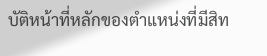บัติหน้าที่หลักของตำแหน่งที่มีสิท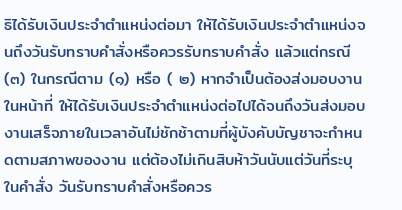ธิได้รับเงินประจำตำแหน่งต่อมา ให้ได้รับเงินประจำตำแหน่งจนถึงวันรับทราบคำสั่งหรือควรรับทราบคำสั่ง แล้วแต่กรณี (๓) ในกรณีตาม (๑) หรือ ( ๒) หากจำเป็นต้องส่งมอบงานในหน้าที่ ให้ได้รับเงินประจำตำแหน่งต่อไปได้จนถึงวันส่งมอบงานเสร็จภายในเวลาอันไม่ชักช้าตามที่ผู้บังคับบัญชาจะกำหนดตามสภาพของงาน แต่ต้องไม่เกินสิบห้าวันนับแต่วันที่ระบุในคำสั่ง วันรับทราบคำสั่งหรือควร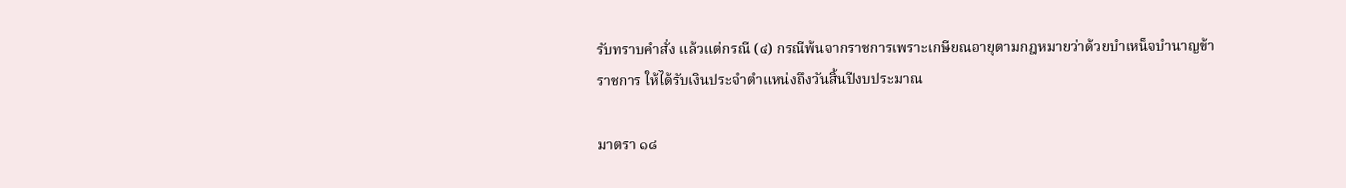รับทราบคำสั่ง แล้วแต่กรณี (๔) กรณีพ้นจากราชการเพราะเกษียณอายุตามกฎหมายว่าด้วยบำเหน็จบำนาญข้าราชการ ให้ได้รับเงินประจำตำแหน่งถึงวันสิ้นปีงบประมาณ

มาตรา ๑๘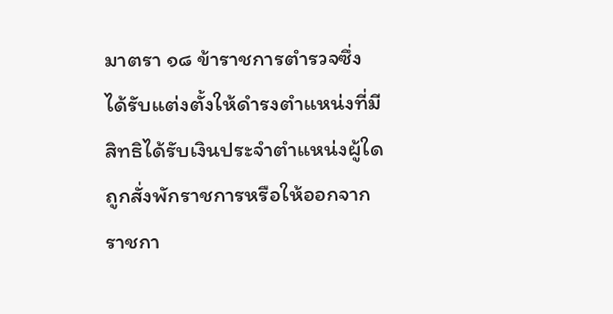มาตรา ๑๘ ข้าราชการตำรวจซึ่งได้รับแต่งตั้งให้ดำรงตำแหน่งที่มีสิทธิได้รับเงินประจำตำแหน่งผู้ใดถูกสั่งพักราชการหรือให้ออกจากราชกา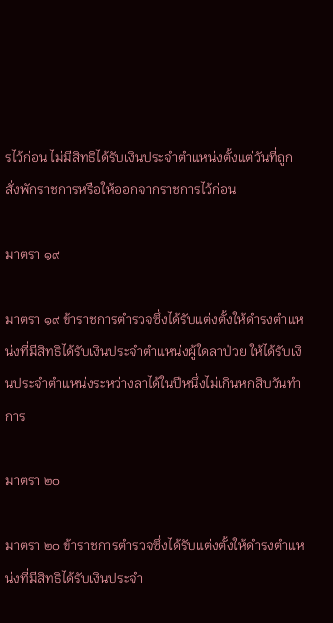รไว้ก่อน ไม่มีสิทธิได้รับเงินประจำตำแหน่งตั้งแต่วันที่ถูกสั่งพักราชการหรือให้ออกจากราชการไว้ก่อน

มาตรา ๑๙

มาตรา ๑๙ ข้าราชการตำรวจซึ่งได้รับแต่งตั้งให้ดำรงตำแหน่งที่มีสิทธิได้รับเงินประจำตำแหน่งผู้ใดลาป่วย ให้ได้รับเงินประจำตำแหน่งระหว่างลาได้ในปีหนึ่งไม่เกินหกสิบวันทำการ

มาตรา ๒๐

มาตรา ๒๐ ข้าราชการตำรวจซึ่งได้รับแต่งตั้งให้ดำรงตำแหน่งที่มีสิทธิได้รับเงินประจำ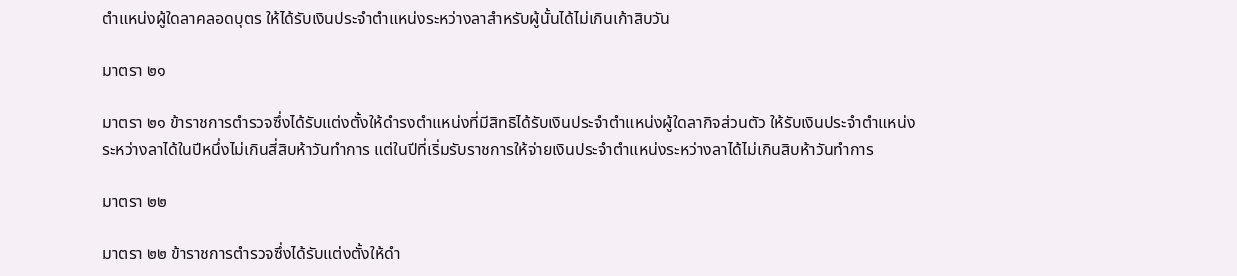ตำแหน่งผู้ใดลาคลอดบุตร ให้ได้รับเงินประจำตำแหน่งระหว่างลาสำหรับผู้นั้นได้ไม่เกินเก้าสิบวัน

มาตรา ๒๑

มาตรา ๒๑ ข้าราชการตำรวจซึ่งได้รับแต่งตั้งให้ดำรงตำแหน่งที่มีสิทธิได้รับเงินประจำตำแหน่งผู้ใดลากิจส่วนตัว ให้รับเงินประจำตำแหน่งระหว่างลาได้ในปีหนึ่งไม่เกินสี่สิบห้าวันทำการ แต่ในปีที่เริ่มรับราชการให้จ่ายเงินประจำตำแหน่งระหว่างลาได้ไม่เกินสิบห้าวันทำการ

มาตรา ๒๒

มาตรา ๒๒ ข้าราชการตำรวจซึ่งได้รับแต่งตั้งให้ดำ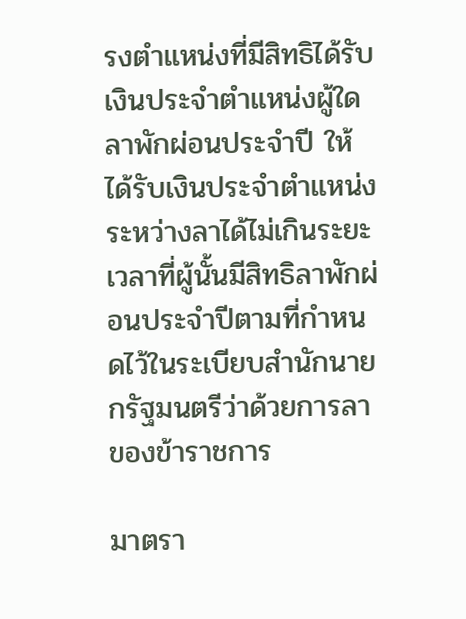รงตำแหน่งที่มีสิทธิได้รับเงินประจำตำแหน่งผู้ใดลาพักผ่อนประจำปี ให้ได้รับเงินประจำตำแหน่งระหว่างลาได้ไม่เกินระยะเวลาที่ผู้นั้นมีสิทธิลาพักผ่อนประจำปีตามที่กำหนดไว้ในระเบียบสำนักนายกรัฐมนตรีว่าด้วยการลาของข้าราชการ

มาตรา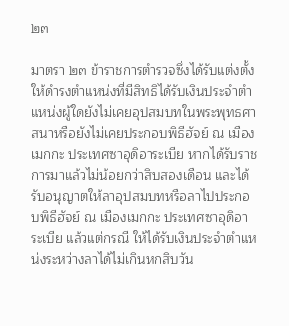๒๓

มาตรา ๒๓ ข้าราชการตำรวจซึ่งได้รับแต่งตั้งให้ดำรงตำแหน่งที่มีสิทธิได้รับเงินประจำตำแหน่งผู้ใดยังไม่เคยอุปสมบทในพระพุทธศาสนาหรือยังไม่เคยประกอบพิธีฮัจย์ ณ เมืองเมกกะ ประเทศซาอุดิอาระเบีย หากได้รับราชการมาแล้วไม่น้อยกว่าสิบสองเดือน และได้รับอนุญาตให้ลาอุปสมบทหรือลาไปประกอบพิธีฮัจย์ ณ เมืองเมกกะ ประเทศซาอุดิอาระเบีย แล้วแต่กรณี ให้ได้รับเงินประจำตำแหน่งระหว่างลาได้ไม่เกินหกสิบวัน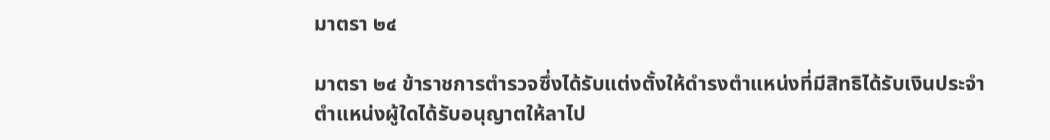มาตรา ๒๔

มาตรา ๒๔ ข้าราชการตำรวจซึ่งได้รับแต่งตั้งให้ดำรงตำแหน่งที่มีสิทธิได้รับเงินประจำตำแหน่งผู้ใดได้รับอนุญาตให้ลาไป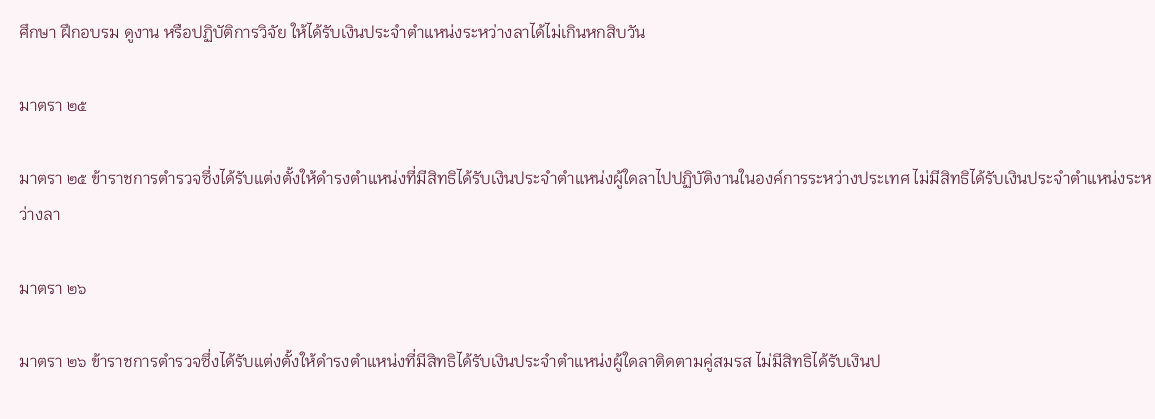ศึกษา ฝึกอบรม ดูงาน หรือปฏิบัติการวิจัย ให้ได้รับเงินประจำตำแหน่งระหว่างลาได้ไม่เกินหกสิบวัน

มาตรา ๒๕

มาตรา ๒๕ ข้าราชการตำรวจซึ่งได้รับแต่งตั้งให้ดำรงตำแหน่งที่มีสิทธิได้รับเงินประจำตำแหน่งผู้ใดลาไปปฏิบัติงานในองค์การระหว่างประเทศ ไม่มีสิทธิได้รับเงินประจำตำแหน่งระหว่างลา

มาตรา ๒๖

มาตรา ๒๖ ข้าราชการตำรวจซึ่งได้รับแต่งตั้งให้ดำรงตำแหน่งที่มีสิทธิได้รับเงินประจำตำแหน่งผู้ใดลาติดตามคู่สมรส ไม่มีสิทธิได้รับเงินป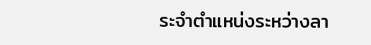ระจำตำแหน่งระหว่างลา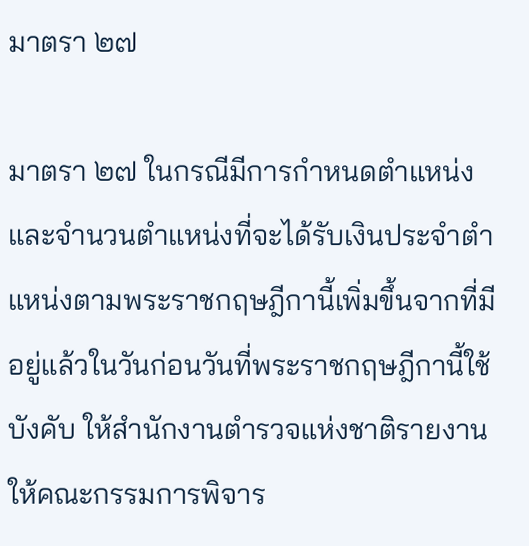มาตรา ๒๗

มาตรา ๒๗ ในกรณีมีการกำหนดตำแหน่งและจำนวนตำแหน่งที่จะได้รับเงินประจำตำแหน่งตามพระราชกฤษฎีกานี้เพิ่มขึ้นจากที่มีอยู่แล้วในวันก่อนวันที่พระราชกฤษฎีกานี้ใช้บังคับ ให้สำนักงานตำรวจแห่งชาติรายงานให้คณะกรรมการพิจาร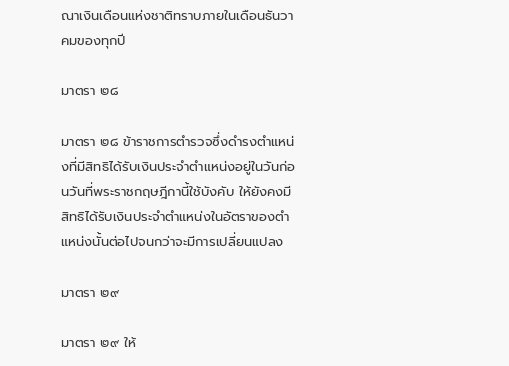ณาเงินเดือนแห่งชาติทราบภายในเดือนธันวาคมของทุกปี

มาตรา ๒๘

มาตรา ๒๘ ข้าราชการตำรวจซึ่งดำรงตำแหน่งที่มีสิทธิได้รับเงินประจำตำแหน่งอยู่ในวันก่อนวันที่พระราชกฤษฎีกานี้ใช้บังคับ ให้ยังคงมีสิทธิได้รับเงินประจำตำแหน่งในอัตราของตำแหน่งนั้นต่อไปจนกว่าจะมีการเปลี่ยนแปลง

มาตรา ๒๙

มาตรา ๒๙ ให้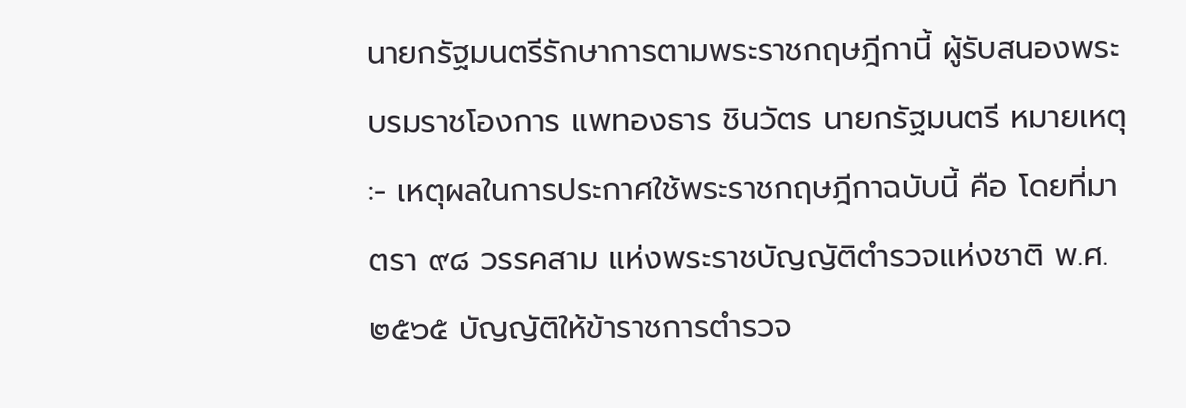นายกรัฐมนตรีรักษาการตามพระราชกฤษฎีกานี้ ผู้รับสนองพระบรมราชโองการ แพทองธาร ชินวัตร นายกรัฐมนตรี หมายเหตุ :- เหตุผลในการประกาศใช้พระราชกฤษฎีกาฉบับนี้ คือ โดยที่มาตรา ๙๘ วรรคสาม แห่งพระราชบัญญัติตำรวจแห่งชาติ พ.ศ. ๒๕๖๕ บัญญัติให้ข้าราชการตำรวจ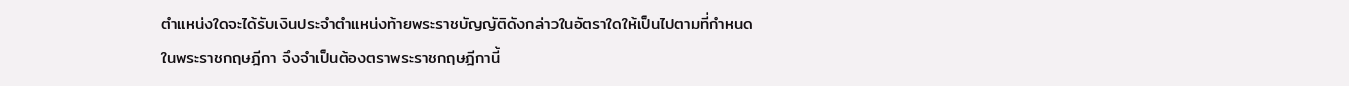ตำแหน่งใดจะได้รับเงินประจำตำแหน่งท้ายพระราชบัญญัติดังกล่าวในอัตราใดให้เป็นไปตามที่กำหนดในพระราชกฤษฎีกา จึงจำเป็นต้องตราพระราชกฤษฎีกานี้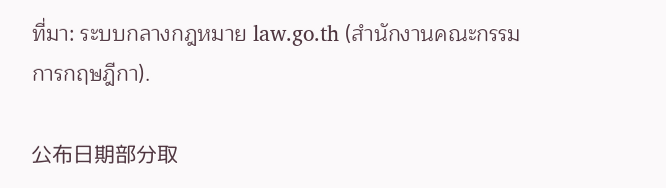ที่มา: ระบบกลางกฎหมาย law.go.th (สำนักงานคณะกรรมการกฤษฎีกา).

公布日期部分取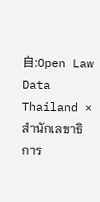自:Open Law Data Thailand × สำนักเลขาธิการ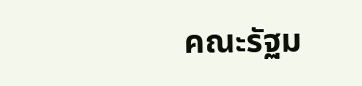คณะรัฐม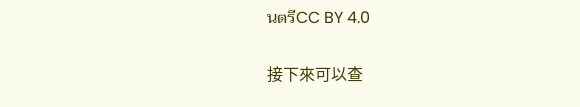นตรีCC BY 4.0

接下來可以查